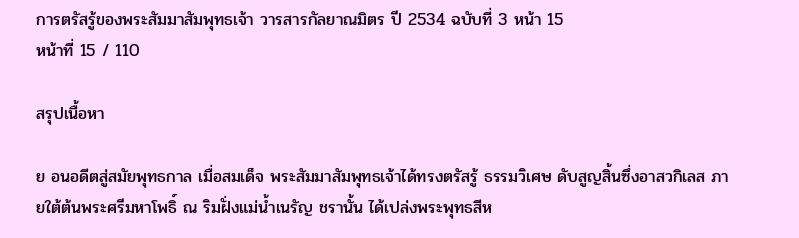การตรัสรู้ของพระสัมมาสัมพุทธเจ้า วารสารกัลยาณมิตร ปี 2534 ฉบับที่ 3 หน้า 15
หน้าที่ 15 / 110

สรุปเนื้อหา

ย อนอดีตสู่สมัยพุทธกาล เมื่อสมเด็จ พระสัมมาสัมพุทธเจ้าได้ทรงตรัสรู้ ธรรมวิเศษ ดับสูญสิ้นซึ่งอาสวกิเลส ภายใต้ต้นพระศรีมหาโพธิ์ ณ ริมฝั่งแม่น้ำเนรัญ ชรานั้น ได้เปล่งพระพุทธสีห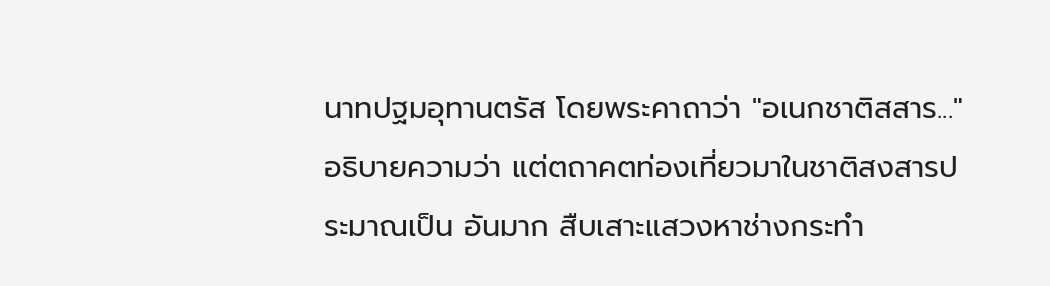นาทปฐมอุทานตรัส โดยพระคาถาว่า "อเนกชาติสสาร..." อธิบายความว่า แต่ตถาคตท่องเที่ยวมาในชาติสงสารประมาณเป็น อันมาก สืบเสาะแสวงหาช่างกระทำ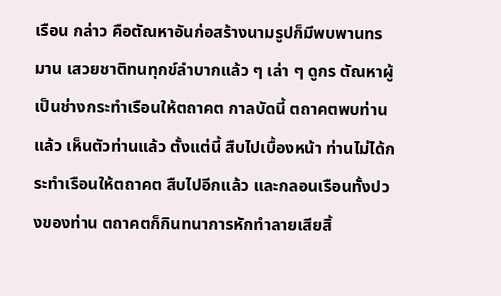เรือน กล่าว คือตัณหาอันก่อสร้างนามรูปก็มีพบพานทรมาน เสวยชาติทนทุกข์ลำบากแล้ว ๆ เล่า ๆ ดูกร ตัณหาผู้เป็นช่างกระทำเรือนให้ตถาคต กาลบัดนี้ ตถาคตพบท่านแล้ว เห็นตัวท่านแล้ว ตั้งแต่นี้ สืบไปเบื้องหน้า ท่านไม่ได้กระทำเรือนให้ตถาคต สืบไปอีกแล้ว และกลอนเรือนทั้งปวงของท่าน ตถาคตก็กินทนาการหักทำลายเสียสิ้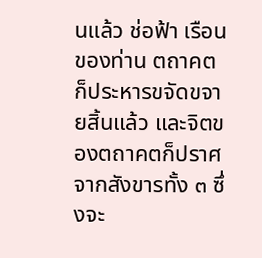นแล้ว ช่อฟ้า เรือนของท่าน ตถาคตก็ประหารขจัดขจายสิ้นแล้ว และจิตของตถาคตก็ปราศจากสังขารทั้ง ๓ ซึ่งจะ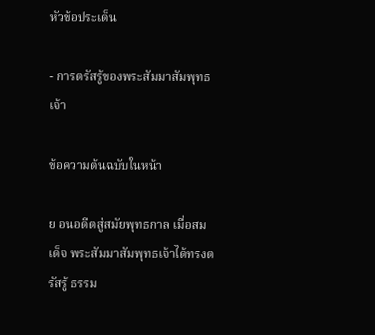หัวข้อประเด็น

- การตรัสรู้ของพระสัมมาสัมพุทธเจ้า

ข้อความต้นฉบับในหน้า

ย อนอดีตสู่สมัยพุทธกาล เมื่อสมเด็จ พระสัมมาสัมพุทธเจ้าได้ทรงตรัสรู้ ธรรม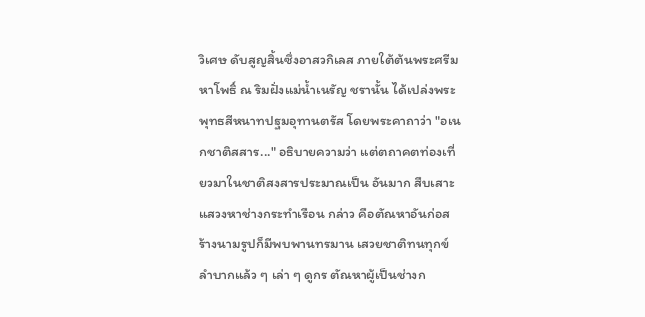วิเศษ ดับสูญสิ้นซึ่งอาสวกิเลส ภายใต้ต้นพระศรีมหาโพธิ์ ณ ริมฝั่งแม่น้ำเนรัญ ชรานั้น ได้เปล่งพระพุทธสีหนาทปฐมอุทานตรัส โดยพระคาถาว่า "อเนกชาติสสาร..." อธิบายความว่า แต่ตถาคตท่องเที่ยวมาในชาติสงสารประมาณเป็น อันมาก สืบเสาะแสวงหาช่างกระทำเรือน กล่าว คือตัณหาอันก่อสร้างนามรูปก็มีพบพานทรมาน เสวยชาติทนทุกข์ลำบากแล้ว ๆ เล่า ๆ ดูกร ตัณหาผู้เป็นช่างก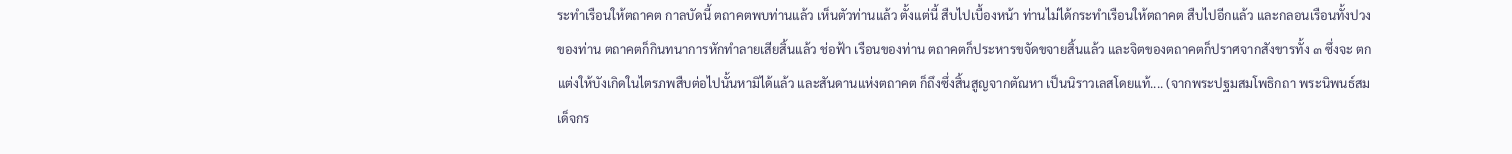ระทำเรือนให้ตถาคต กาลบัดนี้ ตถาคตพบท่านแล้ว เห็นตัวท่านแล้ว ตั้งแต่นี้ สืบไปเบื้องหน้า ท่านไม่ได้กระทำเรือนให้ตถาคต สืบไปอีกแล้ว และกลอนเรือนทั้งปวงของท่าน ตถาคตก็กินทนาการหักทำลายเสียสิ้นแล้ว ช่อฟ้า เรือนของท่าน ตถาคตก็ประหารขจัดขจายสิ้นแล้ว และจิตของตถาคตก็ปราศจากสังขารทั้ง ๓ ซึ่งจะ ตกแต่งให้บังเกิดในไตรภพสืบต่อไปนั้นหามิได้แล้ว และสันดานแห่งตถาคต ก็ถึงซึ่งสิ้นสูญจากตัณหา เป็นนิราวเลสโดยแท้.... (จากพระปฐมสมโพธิกถา พระนิพนธ์สมเด็จกร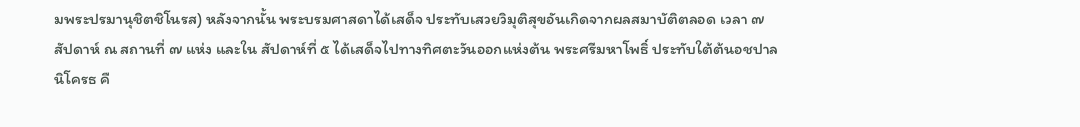มพระปรมานุชิตชิโนรส) หลังจากนั้น พระบรมศาสดาได้เสด็จ ประทับเสวยวิมุติสุขอันเกิดจากผลสมาบัติตลอด เวลา ๗ สัปดาห์ ณ สถานที่ ๗ แห่ง และใน สัปดาห์ที่ ๕ ได้เสด็จไปทางทิศตะวันออกแห่งต้น พระศรีมหาโพธิ์ ประทับใต้ต้นอชปาลนิโครธ คื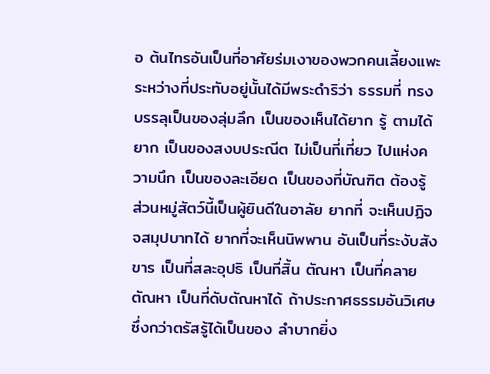อ ต้นไทรอันเป็นที่อาศัยร่มเงาของพวกคนเลี้ยงแพะ ระหว่างที่ประทับอยู่นั้นได้มีพระดำริว่า ธรรมที่ ทรงบรรลุเป็นของลุ่มลึก เป็นของเห็นได้ยาก รู้ ตามได้ยาก เป็นของสงบประณีต ไม่เป็นที่เที่ยว ไปแห่งความนึก เป็นของละเอียด เป็นของที่บัณฑิต ต้องรู้ ส่วนหมู่สัตว์นี้เป็นผู้ยินดีในอาลัย ยากที่ จะเห็นปฏิจจสมุปบาทได้ ยากที่จะเห็นนิพพาน อันเป็นที่ระงับสังขาร เป็นที่สละอุปธิ เป็นที่สิ้น ตัณหา เป็นที่คลายตัณหา เป็นที่ดับตัณหาได้ ถ้าประกาศธรรมอันวิเศษ ซึ่งกว่าตรัสรู้ได้เป็นของ ลำบากยิ่ง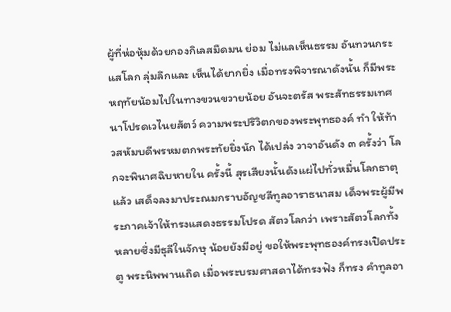ผู้ที่ห่อหุ้มด้วยกองกิเลสมืดมน ย่อม ไม่แลเห็นธรรม อันทวนกระแสโลก ลุ่มลึกและ เห็นได้ยากยิ่ง เมื่อทรงพิจารณาดังนั้น ก็มีพระ หฤทัยน้อมไปในทางขวนขวายน้อย อันจะตรัส พระสัทธรรมเทศนาโปรดเวไนยสัตว์ ความพระปริวิตกของพระพุทธองค์ ทำ ให้ท้าวสหัมบดีพรหมตกพระทัยยิ่งนัก ได้เปล่ง วาจาอันดัง ๓ ครั้งว่า โลกจะพินาศฉิบหายใน ครั้งนี้ สุรเสียงนั้นดังแผ่ไปทั่วหมื่นโลกธาตุ แล้ว เสด็จลงมาประณมกราบอัญชลีทูลอาราธนาสม เด็จพระผู้มีพระภาคเจ้าให้ทรงแสดงธรรมโปรด สัตวโลกว่า เพราะสัตวโลกทั้งหลายซึ่งมีธุลีในจักษุ น้อยยังมีอยู่ ขอให้พระพุทธองค์ทรงเปิดประตู พระนิพพานเถิด เมื่อพระบรมศาสดาได้ทรงฟัง ก็ทรง คำทูลอา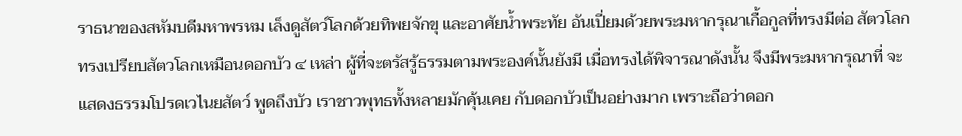ราธนาของสหัมบดีมหาพรหม เล็งดูสัตว์โลกด้วยทิพยจักขุ และอาศัยน้ำพระทัย อันเปี่ยมด้วยพระมหากรุณาเกื้อกูลที่ทรงมีต่อ สัตวโลก ทรงเปรียบสัตวโลกเหมือนดอกบัว ๔ เหล่า ผู้ที่จะตรัสรู้ธรรมตามพระองค์นั้นยังมี เมื่อทรงได้พิจารณาดังนั้น จึงมีพระมหากรุณาที่ จะแสดงธรรมโปรดเวไนยสัตว์ พูดถึงบัว เราชาวพุทธทั้งหลายมักคุ้นเคย กับดอกบัวเป็นอย่างมาก เพราะถือว่าดอก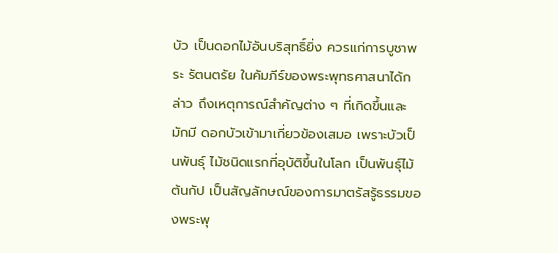บัว เป็นดอกไม้อันบริสุทธิ์ยิ่ง ควรแก่การบูชาพระ รัตนตรัย ในคัมภีร์ของพระพุทธศาสนาได้กล่าว ถึงเหตุการณ์สำคัญต่าง ๆ ที่เกิดขึ้นและมักมี ดอกบัวเข้ามาเกี่ยวข้องเสมอ เพราะบัวเป็นพันธุ์ ไม้ชนิดแรกที่อุบัติขึ้นในโลก เป็นพันธุ์ไม้ต้นกัป เป็นสัญลักษณ์ของการมาตรัสรู้ธรรมของพระพุ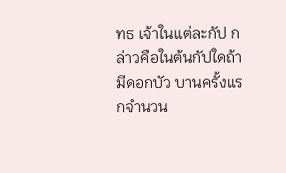ทธ เจ้าในแต่ละกัป กล่าวคือในต้นกัปใดถ้ามีดอกบัว บานครั้งแรกจำนวน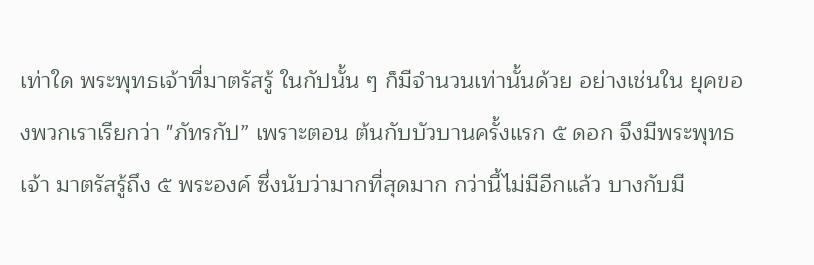เท่าใด พระพุทธเจ้าที่มาตรัสรู้ ในกัปนั้น ๆ ก็มีจำนวนเท่านั้นด้วย อย่างเช่นใน ยุคของพวกเราเรียกว่า "ภัทรกัป” เพราะตอน ต้นกับบัวบานครั้งแรก ๕ ดอก จึงมีพระพุทธเจ้า มาตรัสรู้ถึง ๕ พระองค์ ซึ่งนับว่ามากที่สุดมาก กว่านี้ไม่มีอีกแล้ว บางกับมี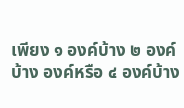เพียง ๑ องค์บ้าง ๒ องค์บ้าง องค์หรือ ๔ องค์บ้าง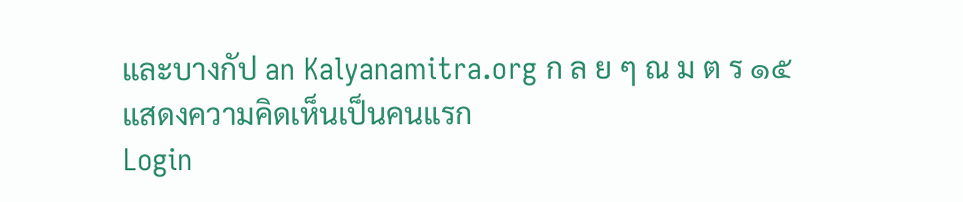และบางกัป an Kalyanamitra.org ก ล ย ๆ ณ ม ต ร ๑๕
แสดงความคิดเห็นเป็นคนแรก
Login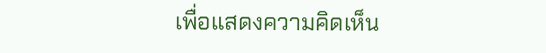เพื่อแสดงความคิดเห็น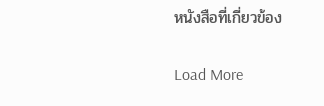หนังสือที่เกี่ยวข้อง

Load More